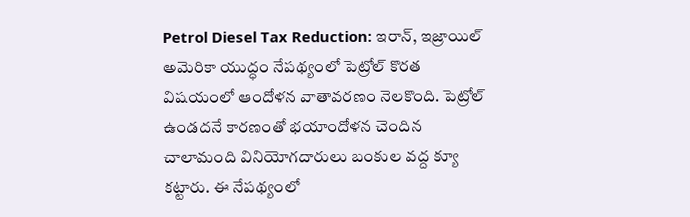Petrol Diesel Tax Reduction: ఇరాన్, ఇజ్రాయిల్ అమెరికా యుద్ధం నేపథ్యంలో పెట్రోల్ కొరత విషయంలో ఆందోళన వాతావరణం నెలకొంది. పెట్రోల్ ఉండదనే కారణంతో భయాందోళన చెందిన చాలామంది వినియోగదారులు బంకుల వద్ద క్యూ కట్టారు. ఈ నేపథ్యంలో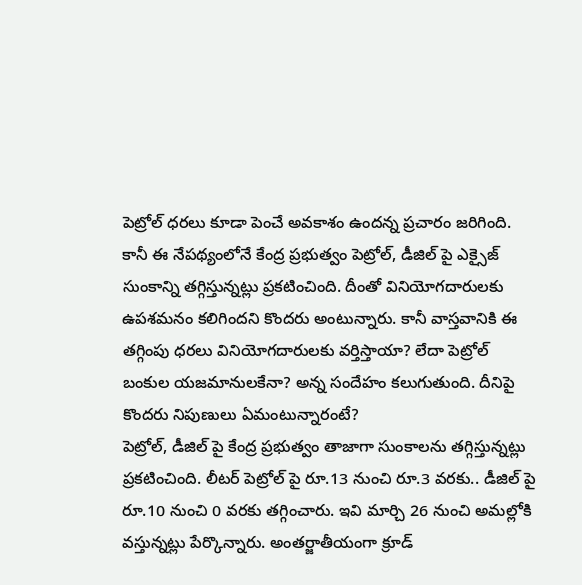పెట్రోల్ ధరలు కూడా పెంచే అవకాశం ఉందన్న ప్రచారం జరిగింది. కానీ ఈ నేపథ్యంలోనే కేంద్ర ప్రభుత్వం పెట్రోల్, డీజిల్ పై ఎక్సైజ్ సుంకాన్ని తగ్గిస్తున్నట్లు ప్రకటించింది. దీంతో వినియోగదారులకు ఉపశమనం కలిగిందని కొందరు అంటున్నారు. కానీ వాస్తవానికి ఈ తగ్గింపు ధరలు వినియోగదారులకు వర్తిస్తాయా? లేదా పెట్రోల్ బంకుల యజమానులకేనా? అన్న సందేహం కలుగుతుంది. దీనిపై కొందరు నిపుణులు ఏమంటున్నారంటే?
పెట్రోల్, డీజిల్ పై కేంద్ర ప్రభుత్వం తాజాగా సుంకాలను తగ్గిస్తున్నట్లు ప్రకటించింది. లీటర్ పెట్రోల్ పై రూ.13 నుంచి రూ.3 వరకు.. డీజిల్ పై రూ.10 నుంచి 0 వరకు తగ్గించారు. ఇవి మార్చి 26 నుంచి అమల్లోకి వస్తున్నట్లు పేర్కొన్నారు. అంతర్జాతీయంగా క్రూడ్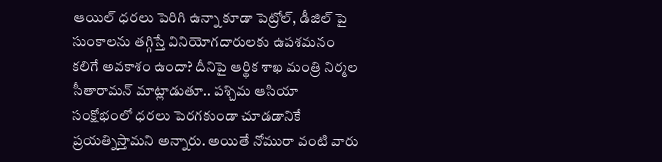ఆయిల్ ధరలు పెరిగి ఉన్నా కూడా పెట్రోల్, డీజిల్ పై సుంకాలను తగ్గిస్తే వినియోగదారులకు ఉపశమనం కలిగే అవకాశం ఉందా? దీనిపై ఆర్థిక శాఖ మంత్రి నిర్మల సీతారామన్ మాట్లాడుతూ.. పశ్చిమ ఆసియా సంక్షోభంలో ధరలు పెరగకుండా చూడడానికే ప్రయత్నిస్తామని అన్నారు. అయితే నోమురా వంటి వారు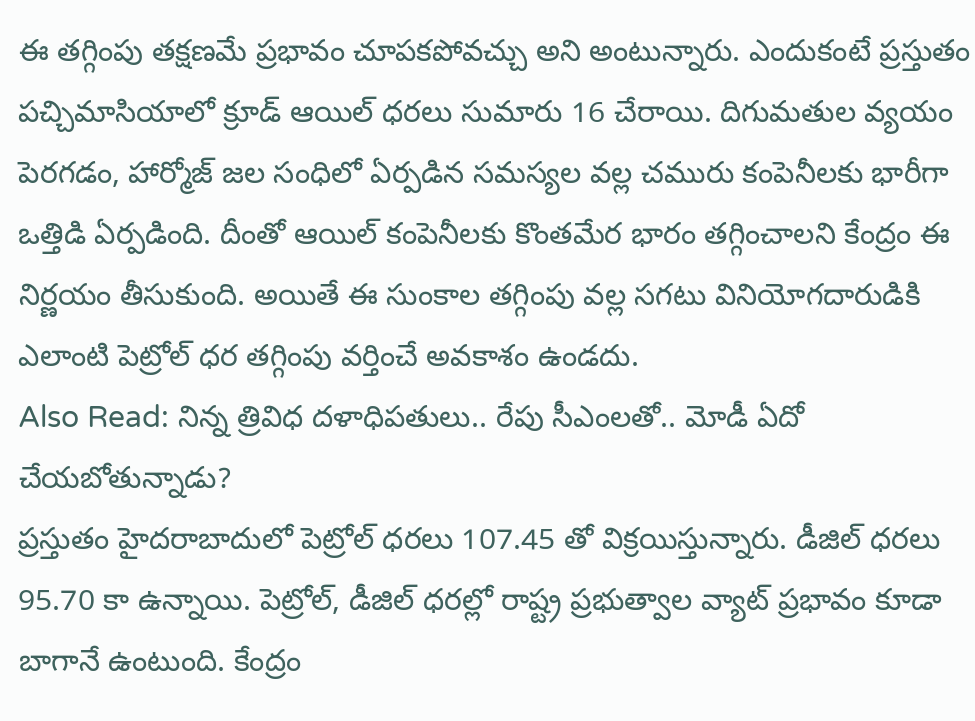ఈ తగ్గింపు తక్షణమే ప్రభావం చూపకపోవచ్చు అని అంటున్నారు. ఎందుకంటే ప్రస్తుతం పచ్చిమాసియాలో క్రూడ్ ఆయిల్ ధరలు సుమారు 16 చేరాయి. దిగుమతుల వ్యయం పెరగడం, హార్మోజ్ జల సంధిలో ఏర్పడిన సమస్యల వల్ల చమురు కంపెనీలకు భారీగా ఒత్తిడి ఏర్పడింది. దీంతో ఆయిల్ కంపెనీలకు కొంతమేర భారం తగ్గించాలని కేంద్రం ఈ నిర్ణయం తీసుకుంది. అయితే ఈ సుంకాల తగ్గింపు వల్ల సగటు వినియోగదారుడికి ఎలాంటి పెట్రోల్ ధర తగ్గింపు వర్తించే అవకాశం ఉండదు.
Also Read: నిన్న త్రివిధ దళాధిపతులు.. రేపు సీఎంలతో.. మోడీ ఏదో చేయబోతున్నాడు?
ప్రస్తుతం హైదరాబాదులో పెట్రోల్ ధరలు 107.45 తో విక్రయిస్తున్నారు. డీజిల్ ధరలు 95.70 కా ఉన్నాయి. పెట్రోల్, డీజిల్ ధరల్లో రాష్ట్ర ప్రభుత్వాల వ్యాట్ ప్రభావం కూడా బాగానే ఉంటుంది. కేంద్రం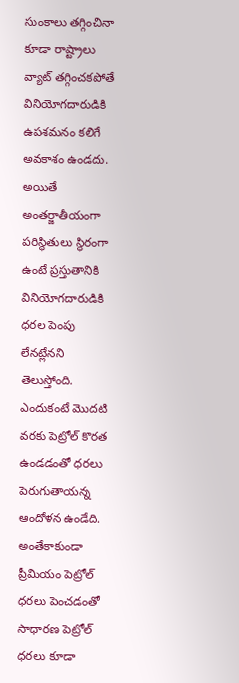సుంకాలు తగ్గించినా కూడా రాష్ట్రాలు వ్యాట్ తగ్గించకపోతే వినియోగదారుడికి ఉపశమనం కలిగే అవకాశం ఉండదు. అయితే అంతర్జాతీయంగా పరిస్థితులు స్థిరంగా ఉంటే ప్రస్తుతానికి వినియోగదారుడికి ధరల పెంపు లేనట్లేనని తెలుస్తోంది. ఎందుకంటే మొదటి వరకు పెట్రోల్ కొరత ఉండడంతో ధరలు పెరుగుతాయన్న ఆందోళన ఉండేది. అంతేకాకుండా ప్రీమియం పెట్రోల్ ధరలు పెంచడంతో సాధారణ పెట్రోల్ ధరలు కూడా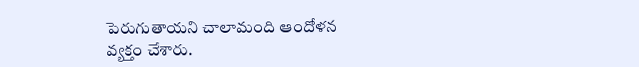పెరుగుతాయని చాలామంది ఆందోళన వ్యక్తం చేశారు.